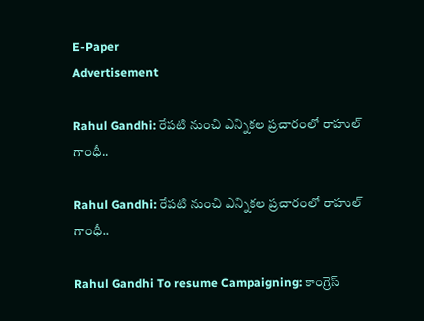E-Paper
Advertisement

Rahul Gandhi: రేపటి నుంచి ఎన్నికల ప్రచారంలో రాహుల్ గాంధీ..

Rahul Gandhi: రేపటి నుంచి ఎన్నికల ప్రచారంలో రాహుల్ గాంధీ..

Rahul Gandhi To resume Campaigning: కాంగ్రెస్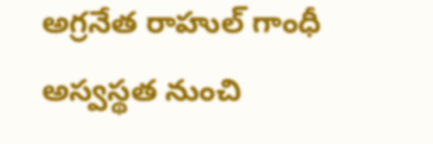అగ్రనేత రాహుల్ గాంధీ అస్వస్థత నుంచి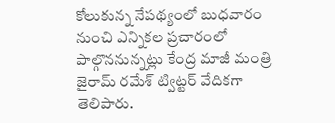కోలుకున్న నేపథ్యంలో బుధవారం నుంచి ఎన్నికల ప్రచారంలో పాల్గొననున్నట్లు కేంద్ర మాజీ మంత్రి జైరామ్ రమేశ్ ట్విట్టర్ వేదికగా తెలిపారు.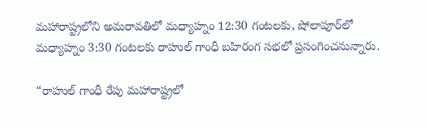మహారాష్ట్రలోని అమరావతిలో మధ్యాహ్నం 12:30 గంటలకు, షోలాపూర్‌లో మధ్యాహ్నం 3:30 గంటలకు రాహుల్ గాంధీ బహిరంగ సభలో ప్రసంగించనున్నారు.

“రాహుల్ గాంధీ రేపు మహారాష్ట్రలో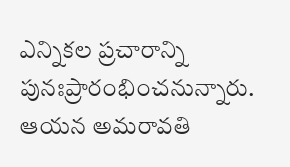ఎన్నికల ప్రచారాన్ని పునఃప్రారంభించనున్నారు. ఆయన అమరావతి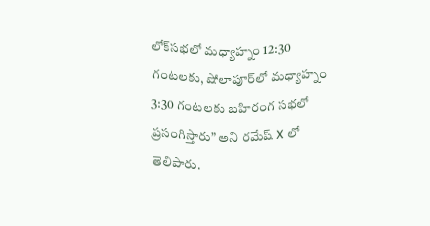లోక్‌సభలో మధ్యాహ్నం 12:30 గంటలకు, షోలాపూర్‌లో మధ్యాహ్నం 3:30 గంటలకు బహిరంగ సభలో ప్రసంగిస్తారు” అని రమేష్ X లో తెలిపారు.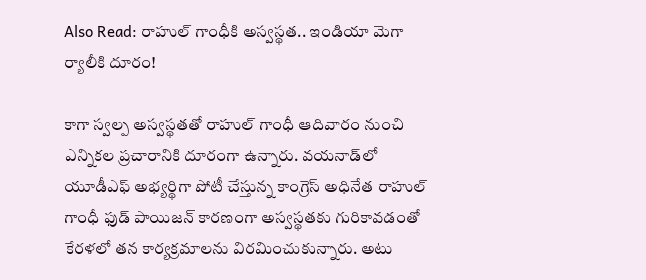Also Read: రాహుల్ గాంధీకి అస్వస్థత.. ఇండియా మెగా ర్యాలీకి దూరం!

కాగా స్వల్ప అస్వస్థతతో రాహుల్ గాంధీ ఆదివారం నుంచి ఎన్నికల ప్రచారానికి దూరంగా ఉన్నారు. వయనాడ్‌లో యూడీఎఫ్ అభ్యర్థిగా పోటీ చేస్తున్న కాంగ్రెస్ అధినేత రాహుల్ గాంధీ ఫుడ్ పాయిజన్ కారణంగా అస్వస్థతకు గురికావడంతో కేరళలో తన కార్యక్రమాలను విరమించుకున్నారు. అటు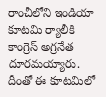రాంచీలోని ఇండియా కూటమి ర్యాలీకి కాంగ్రెస్ అగ్రనేత దూరమయ్యారు. దీంతో ఈ కూటమిలో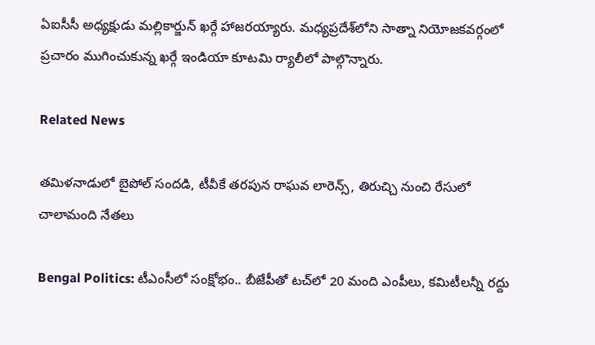ఏఐసీసీ అధ్యక్షుడు మల్లికార్జున్ ఖర్గే హాజరయ్యారు. మధ్యప్రదేశ్‌లోని సాత్నా నియోజకవర్గంలో ప్రచారం ముగించుకున్న ఖర్గే ఇండియా కూటమి ర్యాలీలో పాల్గొన్నారు.

Related News

తమిళనాడులో బైపోల్ సందడి, టీవీకే తరపున రాఘవ లారెన్స్‌, తిరుచ్చి నుంచి రేసులో చాలామంది నేతలు

Bengal Politics: టీఎంసీలో సంక్షోభం.. బీజేపీతో టచ్‌లో 20 మంది ఎంపీలు, కమిటీలన్నీ రద్దు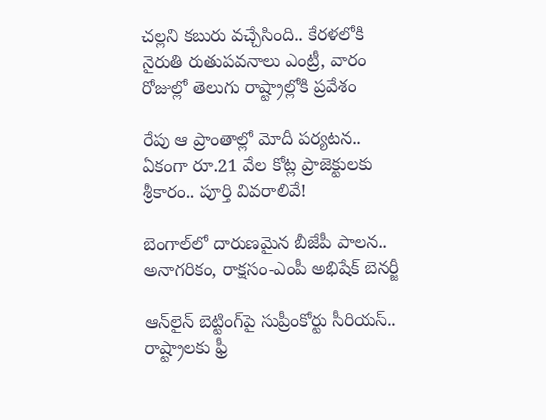చల్లని కబురు వచ్చేసింది.. కేరళలోకి నైరుతి రుతుపవనాలు ఎంట్రీ, వారం రోజుల్లో తెలుగు రాష్ట్రాల్లోకి ప్రవేశం

రేపు ఆ ప్రాంతాల్లో మోదీ పర్యటన.. ఏకంగా రూ.21 వేల కోట్ల ప్రాజెక్టులకు శ్రీకారం.. పూర్తి వివరాలివే!

బెంగాల్‌లో దారుణమైన బీజేపీ పాలన.. అనాగరికం, రాక్షసం-ఎంపీ అభిషేక్ బెనర్జీ

ఆన్‌లైన్ బెట్టింగ్‌పై సుప్రీంకోర్టు సీరియస్.. రాష్ట్రాలకు ఫ్రీ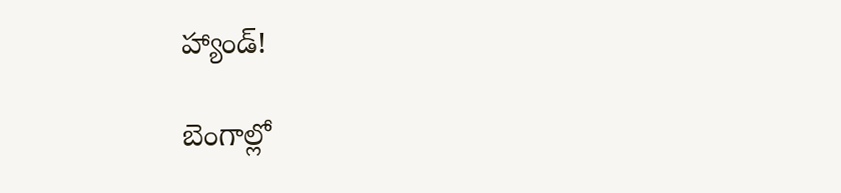హ్యాండ్!

బెంగాల్లో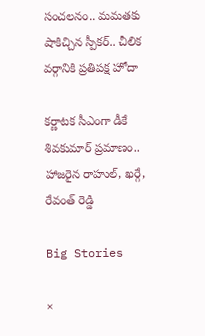సంచలనం.. మమతకు షాకిచ్చిన స్పీకర్.. చీలిక వర్గానికి ప్రతిపక్ష హోదా

కర్ణాటక సీఎంగా డీకే శివకుమార్‌ ప్రమాణం.. హాజరైన రాహుల్, ఖర్గే, రేవంత్ రెడ్డి

Big Stories

×